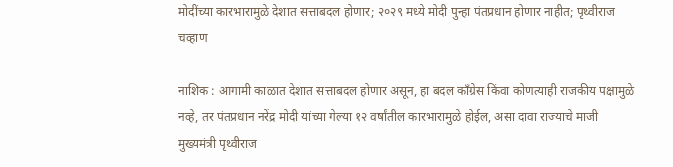मोदींच्या कारभारामुळे देशात सत्ताबदल होणार; २०२९ मध्ये मोदी पुन्हा पंतप्रधान होणार नाहीत; पृथ्वीराज चव्हाण

नाशिक : आगामी काळात देशात सत्ताबदल होणार असून, हा बदल काँग्रेस किंवा कोणत्याही राजकीय पक्षामुळे नव्हे, तर पंतप्रधान नरेंद्र मोदी यांच्या गेल्या १२ वर्षांतील कारभारामुळे होईल, असा दावा राज्याचे माजी मुख्यमंत्री पृथ्वीराज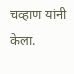चव्हाण यांनी केला.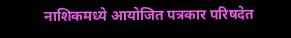नाशिकमध्ये आयोजित पत्रकार परिषदेत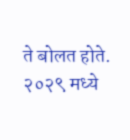ते बोलत होते. २०२९ मध्ये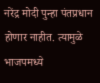नरेंद्र मोदी पुन्हा पंतप्रधान होणार नाहीत. त्यामुळे भाजपमध्ये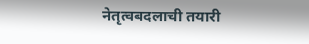नेतृत्वबदलाची तयारी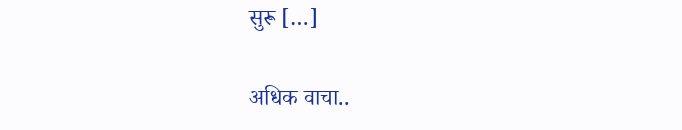सुरू […]

अधिक वाचा..